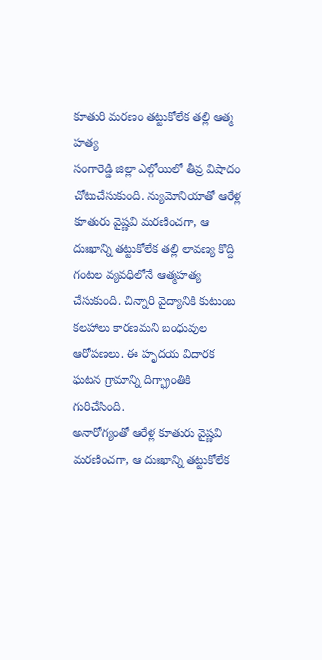కూతురి మరణం తట్టుకోలేక తల్లి ఆత్మ హత్య
సంగారెడ్డి జిల్లా ఎల్గోయిలో తీవ్ర విషాదం చోటుచేసుకుంది. న్యుమోనియాతో ఆరేళ్ల కూతురు వైష్ణవి మరణించగా, ఆ దుఃఖాన్ని తట్టుకోలేక తల్లి లావణ్య కొద్ది గంటల వ్యవధిలోనే ఆత్మహత్య చేసుకుంది. చిన్నారి వైద్యానికి కుటుంబ కలహాలు కారణమని బంధువుల ఆరోపణలు. ఈ హృదయ విదారక ఘటన గ్రామాన్ని దిగ్భ్రాంతికి గురిచేసింది.
అనారోగ్యంతో ఆరేళ్ల కూతురు వైష్ణవి మరణించగా, ఆ దుఃఖాన్ని తట్టుకోలేక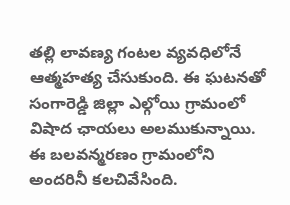తల్లి లావణ్య గంటల వ్యవధిలోనే ఆత్మహత్య చేసుకుంది. ఈ ఘటనతో సంగారెడ్డి జిల్లా ఎల్గోయి గ్రామంలో విషాద ఛాయలు అలముకున్నాయి. ఈ బలవన్మరణం గ్రామంలోని అందరినీ కలచివేసింది.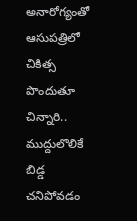అనారోగ్యంతో ఆసుపత్రిలో చికిత్స పొందుతూ చిన్నారి.. ముద్దులొలికే బిడ్డ చనిపోవడం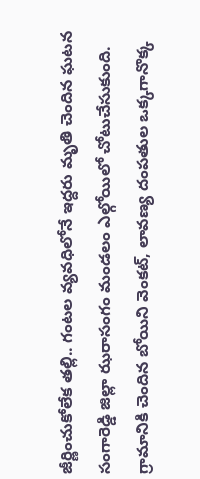జీర్ణించుకోలేక తల్లి.. గంటల వ్యవధిలోనే ఇద్దరు మృతి చెందిన ఘటన సంగారెడ్డి జిల్లా ఝరాసంగం మండలం ఎల్గోయిలో చోటుచేసుకుంది. గ్రామానికి చెందిన బోయిని వెంకట్, లావణ్య దంపతుల ఒక్కగానొక్క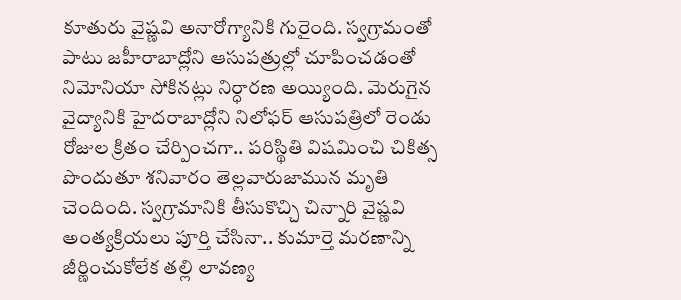కూతురు వైష్ణవి అనారోగ్యానికి గురైంది. స్వగ్రామంతో పాటు జహీరాబాద్లోని ఆసుపత్రుల్లో చూపించడంతో నిమోనియా సోకినట్లు నిర్ధారణ అయ్యింది. మెరుగైన వైద్యానికి హైదరాబాద్లోని నిలోఫర్ ఆసుపత్రిలో రెండు రోజుల క్రితం చేర్పించగా.. పరిస్థితి విషమించి చికిత్స పొందుతూ శనివారం తెల్లవారుజామున మృతి చెందింది. స్వగ్రామానికి తీసుకొచ్చి చిన్నారి వైష్ణవి అంత్యక్రియలు పూర్తి చేసినా.. కుమార్తె మరణాన్ని జీర్ణించుకోలేక తల్లి లావణ్య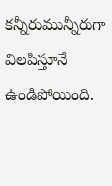కన్నీరుమున్నీరుగా విలపిస్తూనే ఉండిపోయింది.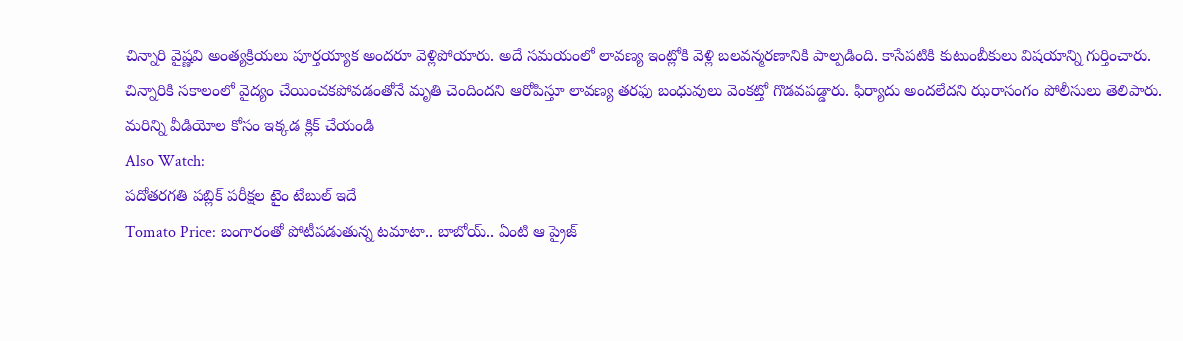చిన్నారి వైష్ణవి అంత్యక్రియలు పూర్తయ్యాక అందరూ వెళ్లిపోయారు. అదే సమయంలో లావణ్య ఇంట్లోకి వెళ్లి బలవన్మరణానికి పాల్పడింది. కాసేపటికి కుటుంబీకులు విషయాన్ని గుర్తించారు. చిన్నారికి సకాలంలో వైద్యం చేయించకపోవడంతోనే మృతి చెందిందని ఆరోపిస్తూ లావణ్య తరఫు బంధువులు వెంకట్తో గొడవపడ్డారు. ఫిర్యాదు అందలేదని ఝరాసంగం పోలీసులు తెలిపారు.
మరిన్ని వీడియోల కోసం ఇక్కడ క్లిక్ చేయండి
Also Watch:
పదోతరగతి పబ్లిక్ పరీక్షల టైం టేబుల్ ఇదే
Tomato Price: బంగారంతో పోటీపడుతున్న టమాటా.. బాబోయ్.. ఏంటి ఆ ప్రైజ్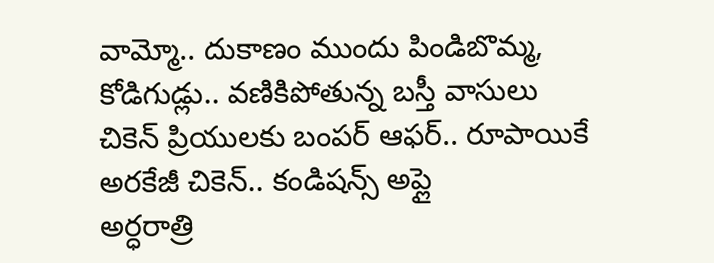వామ్మో.. దుకాణం ముందు పిండిబొమ్మ, కోడిగుడ్లు.. వణికిపోతున్న బస్తీ వాసులు
చికెన్ ప్రియులకు బంపర్ ఆఫర్.. రూపాయికే అరకేజీ చికెన్.. కండిషన్స్ అప్లై
అర్ధరాత్రి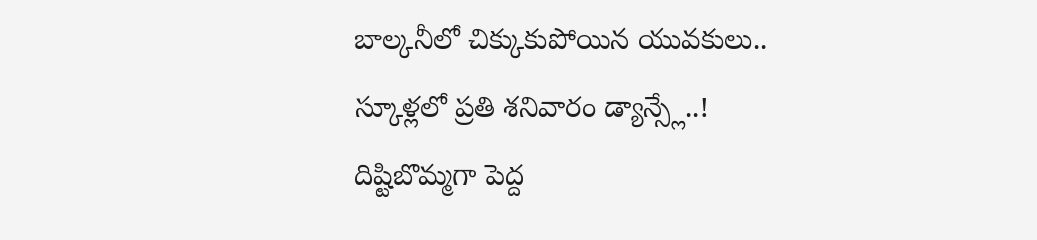బాల్కనీలో చిక్కుకుపోయిన యువకులు..
స్కూళ్లలో ప్రతి శనివారం డ్యాన్స్లే..!
దిష్టిబొమ్మగా పెద్ద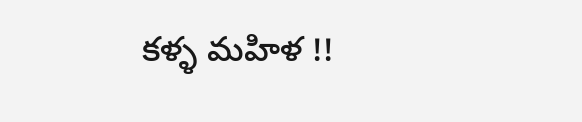కళ్ళ మహిళ !!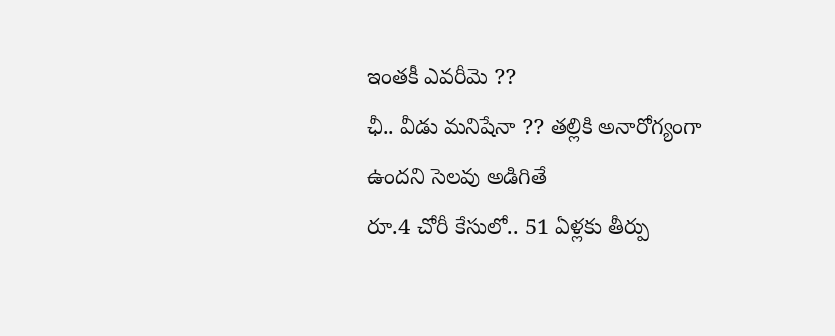ఇంతకీ ఎవరీమె ??
ఛీ.. వీడు మనిషేనా ?? తల్లికి అనారోగ్యంగా ఉందని సెలవు అడిగితే
రూ.4 చోరీ కేసులో.. 51 ఏళ్లకు తీర్పు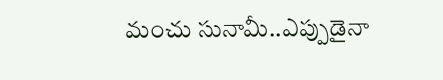మంచు సునామీ..ఎప్పుడైనా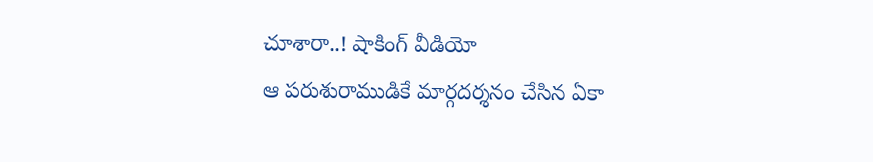చూశారా..! షాకింగ్ వీడియో
ఆ పరుశురాముడికే మార్గదర్శనం చేసిన ఏకా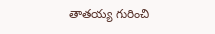తాతయ్య గురించి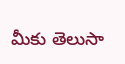మీకు తెలుసా